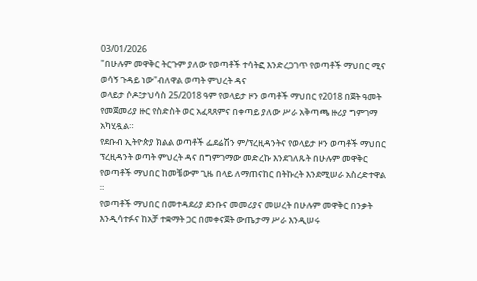03/01/2026
"በሁሉም መዋቅር ትርጉም ያለው የወጣቶች ተሳትፎ እንድረጋገጥ የወጣቶች ማህበር ሚና ወሳኝ ጉዳይ ነው"ብለዋል ወጣት ምህረት ዳና
ወላይታ ሶዶ፤ታህሳስ 25/2018 ዓም የወላይታ ዞን ወጣቶች ማህበር የ2018 በጀት ዓመት የመጀመሪያ ዙር የስድስት ወር አፈጻጸምና በቀጣይ ያለው ሥራ አቅጣጫ ዙሪያ ግምገማ አካሂዷል።
የደቡብ ኢትዮጵያ ክልል ወጣቶች ፌደሬሽን ም/ፕረዚዳንትና የወላይታ ዞን ወጣቶች ማህበር ፕረዚዳንት ወጣት ምህረት ዳና በግምገማው መድረኩ እንደገለጹት በሁሉም መዋቅር የወጣቶች ማህበር ከመቼውም ጊዜ በላይ ለማጠናከር በትኩረት እንደሚሠራ አስረድተዋል ።
የወጣቶች ማህበር በመተዳደሪያ ደንቡና መመሪያና መሠረት በሁሉም መዋቅር በንቃት እንዲሳተፉና ከአቻ ተቋማት ጋር በመቀናጀት ውጤታማ ሥራ እንዲሠሩ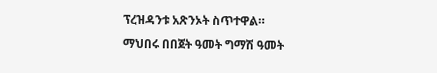ፕረዝዳንቱ አጽንኦት ስጥተዋል።
ማህበሩ በበጀት ዓመት ግማሽ ዓመት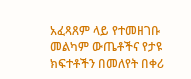አፈጻጸም ላይ የተመዘገቡ መልካም ውጤቶችና የታዩ ክፍተቶችን በመለየት በቀሪ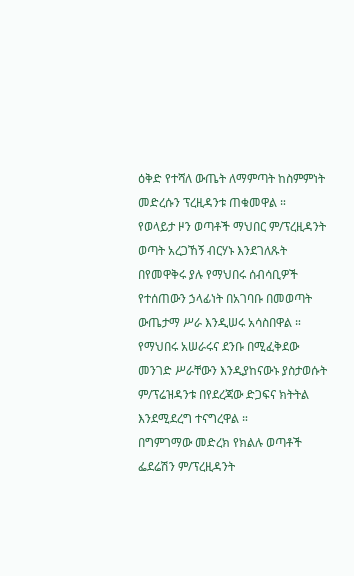ዕቅድ የተሻለ ውጤት ለማምጣት ከስምምነት መድረሱን ፕረዚዳንቱ ጠቁመዋል ።
የወላይታ ዞን ወጣቶች ማህበር ም/ፕረዚዳንት ወጣት አረጋኸኝ ብርሃኑ እንደገለጹት በየመዋቅሩ ያሉ የማህበሩ ሰብሳቢዎች የተሰጠውን ኃላፊነት በአገባቡ በመወጣት ውጤታማ ሥራ እንዲሠሩ አሳስበዋል ።
የማህበሩ አሠራሩና ደንቡ በሚፈቅደው መንገድ ሥራቸውን እንዲያከናውኑ ያስታወሱት ም/ፕሬዝዳንቱ በየደረጃው ድጋፍና ክትትል እንደሚደረግ ተናግረዋል ።
በግምገማው መድረክ የክልሉ ወጣቶች ፌደሬሽን ም/ፕረዚዳንት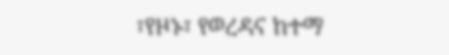፣የዞኑ፣ የወረዳና ከተማ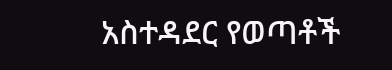አስተዳደር የወጣቶች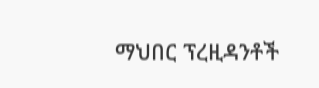ማህበር ፕረዚዳንቶች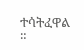ተሳትፈዋል ።